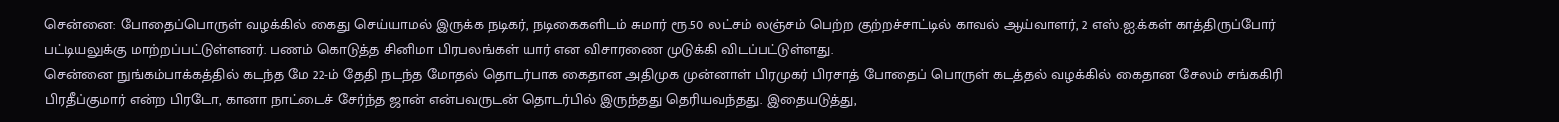சென்னை: போதைப்பொருள் வழக்கில் கைது செய்யாமல் இருக்க நடிகர், நடிகைகளிடம் சுமார் ரூ.50 லட்சம் லஞ்சம் பெற்ற குற்றச்சாட்டில் காவல் ஆய்வாளர், 2 எஸ்.ஐ.க்கள் காத்திருப்போர் பட்டியலுக்கு மாற்றப்பட்டுள்ளனர். பணம் கொடுத்த சினிமா பிரபலங்கள் யார் என விசாரணை முடுக்கி விடப்பட்டுள்ளது.
சென்னை நுங்கம்பாக்கத்தில் கடந்த மே 22-ம் தேதி நடந்த மோதல் தொடர்பாக கைதான அதிமுக முன்னாள் பிரமுகர் பிரசாத் போதைப் பொருள் கடத்தல் வழக்கில் கைதான சேலம் சங்ககிரி பிரதீப்குமார் என்ற பிரடோ, கானா நாட்டைச் சேர்ந்த ஜான் என்பவருடன் தொடர்பில் இருந்தது தெரியவந்தது. இதையடுத்து,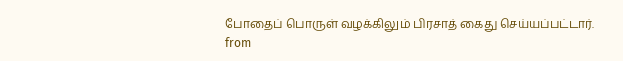போதைப் பொருள் வழக்கிலும் பிரசாத் கைது செய்யப்பட்டார்.
from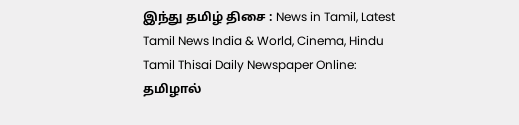இந்து தமிழ் திசை : News in Tamil, Latest Tamil News India & World, Cinema, Hindu Tamil Thisai Daily Newspaper Online: தமிழால்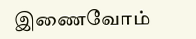இணைவோம்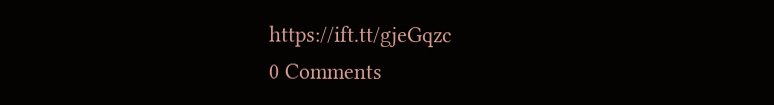https://ift.tt/gjeGqzc
0 Comments